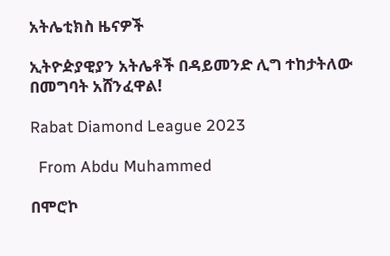አትሌቲክስ ዜናዎች

ኢትዮዽያዊያን አትሌቶች በዳይመንድ ሊግ ተከታትለው በመግባት አሸንፈዋል!

Rabat Diamond League 2023

  From Abdu Muhammed

በሞሮኮ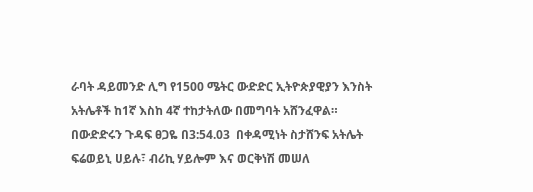ራባት ዳይመንድ ሊግ የ1500 ሜትር ውድድር ኢትዮጵያዊያን እንስት አትሌቶች ከ1ኛ እስከ 4ኛ ተከታትለው በመግባት አሸንፈዋል። በውድድሩን ጉዳፍ ፀጋዬ በ3:54.03  በቀዳሚነት ስታሸንፍ አትሌት ፍሬወይኒ ሀይሉ፣ ብሪኪ ሃይሎም እና ወርቅነሽ መሠለ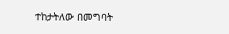ተከታትለው በመግባት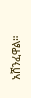አሸንፈዋል።